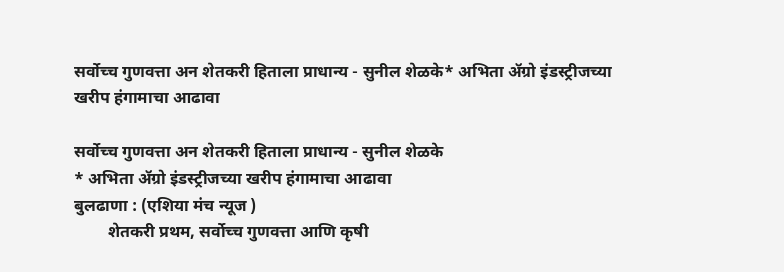सर्वोच्च गुणवत्ता अन शेतकरी हिताला प्राधान्य - सुनील शेळके* अभिता ॲग्रो इंडस्ट्रीजच्या खरीप हंगामाचा आढावा

सर्वोच्च गुणवत्ता अन शेतकरी हिताला प्राधान्य - सुनील शेळके
* अभिता ॲग्रो इंडस्ट्रीजच्या खरीप हंगामाचा आढावा
बुलढाणा : (एशिया मंच न्यूज )
        शेतकरी प्रथम, सर्वोच्च गुणवत्ता आणि कृषी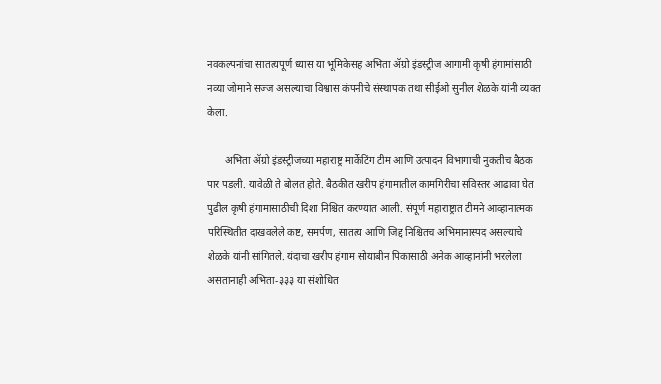नवकल्पनांचा सातत्यपूर्ण ध्यास या भूमिकेसह अभिता ॲग्रो इंडस्ट्रीज आगामी कृषी हंगामांसाठी नव्या जोमाने सज्ज असल्याचा विश्वास कंपनीचे संस्थापक तथा सीईओ सुनील शेळके यांनी व्यक्त केला.

       अभिता ॲग्रो इंडस्ट्रीजच्या महाराष्ट्र मार्केटिंग टीम आणि उत्पादन विभागाची नुकतीच बैठक पार पडली. यावेळी ते बोलत होते. बैठकीत खरीप हंगामातील कामगिरीचा सविस्तर आढावा घेत पुढील कृषी हंगामासाठीची दिशा निश्चित करण्यात आली. संपूर्ण महाराष्ट्रात टीमने आव्हानात्मक परिस्थितीत दाखवलेले कष्ट, समर्पण, सातत्य आणि जिद्द निश्चितच अभिमानास्पद असल्याचे शेळके यांनी सांगितले. यंदाचा खरीप हंगाम सोयाबीन पिकासाठी अनेक आव्हानांनी भरलेला असतानाही अभिता-३३३ या संशोधित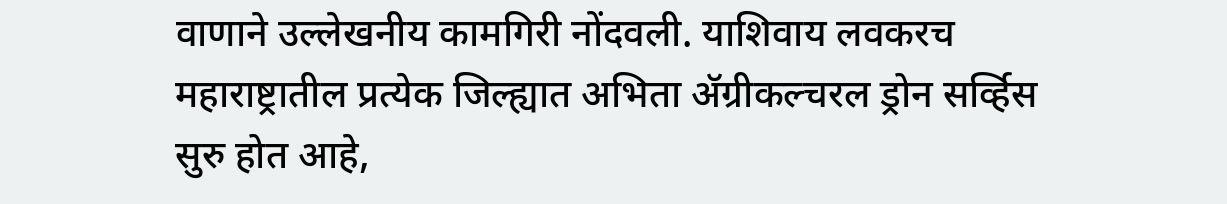वाणाने उल्लेखनीय कामगिरी नोंदवली. याशिवाय लवकरच महाराष्ट्रातील प्रत्येक जिल्ह्यात अभिता ॲग्रीकल्चरल ड्रोन सर्व्हिस सुरु होत आहे,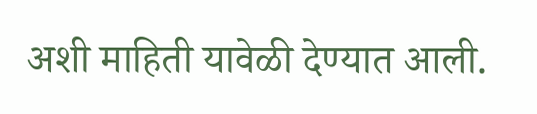अशी माहिती यावेळी देण्यात आली.